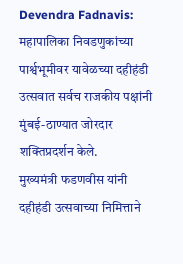Devendra Fadnavis: महापालिका निवडणुकांच्या पार्श्वभूमीवर यावेळच्या दहीहंडी उत्सवात सर्वच राजकीय पक्षांनी मुंबई-ठाण्यात जोरदार शक्तिप्रदर्शन केले.
मुख्यमंत्री फडणवीस यांनी दहीहंडी उत्सवाच्या निमित्ताने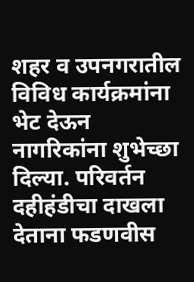शहर व उपनगरातील विविध कार्यक्रमांना भेट देऊन नागरिकांना शुभेच्छा दिल्या. परिवर्तन दहीहंडीचा दाखला देताना फडणवीस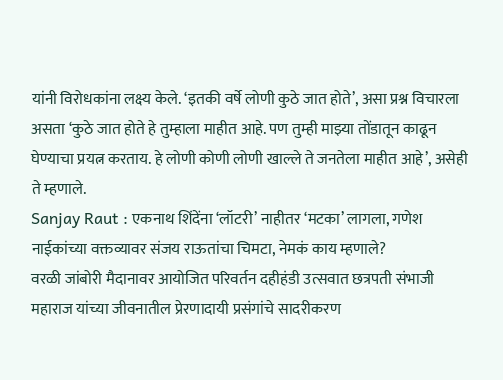यांनी विरोधकांना लक्ष्य केले. ‘इतकी वर्षे लोणी कुठे जात होते’, असा प्रश्न विचारला असता ‘कुठे जात होते हे तुम्हाला माहीत आहे. पण तुम्ही माझ्या तोंडातून काढून घेण्याचा प्रयत्न करताय. हे लोणी कोणी लोणी खाल्ले ते जनतेला माहीत आहे’, असेही ते म्हणाले.
Sanjay Raut : एकनाथ शिंदेंना ‘लॉटरी’ नाहीतर ‘मटका’ लागला, गणेश नाईकांच्या वक्तव्यावर संजय राऊतांचा चिमटा, नेमकं काय म्हणाले?
वरळी जांबोरी मैदानावर आयोजित परिवर्तन दहीहंडी उत्सवात छत्रपती संभाजी महाराज यांच्या जीवनातील प्रेरणादायी प्रसंगांचे सादरीकरण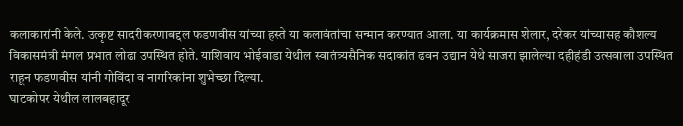कलाकारांनी केले. उत्कृष्ट सादरीकरणाबद्दल फडणवीस यांच्या हस्ते या कलावंतांचा सन्मान करण्यात आला. या कार्यक्रमास शेलार, दरेकर यांच्यासह कौशल्य विकासमंत्री मंगल प्रभात लोढा उपस्थित होते. याशिवाय भोईवाडा येथील स्वातंत्र्यसैनिक सदाकांत ढवन उद्यान येथे साजरा झालेल्या दहीहंडी उत्सवाला उपस्थित राहून फडणवीस यांनी गोविंदा व नागरिकांना शुभेच्छा दिल्या.
घाटकोपर येथील लालबहादूर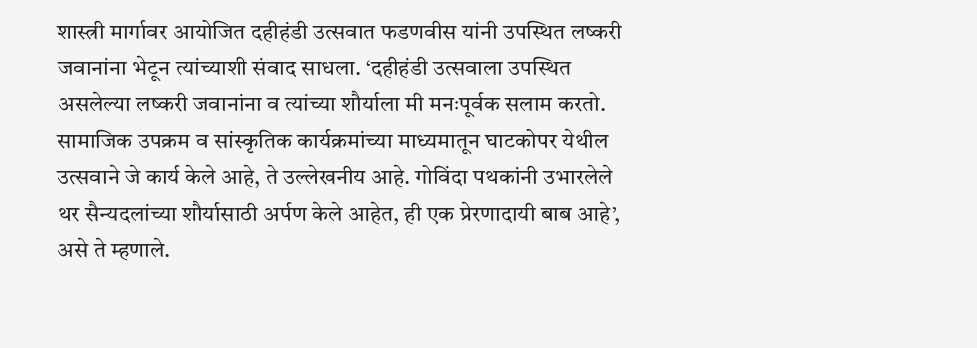शास्त्री मार्गावर आयोजित दहीहंडी उत्सवात फडणवीस यांनी उपस्थित लष्करी जवानांना भेटून त्यांच्याशी संवाद साधला. ‘दहीहंडी उत्सवाला उपस्थित असलेल्या लष्करी जवानांना व त्यांच्या शौर्याला मी मनःपूर्वक सलाम करतो. सामाजिक उपक्रम व सांस्कृतिक कार्यक्रमांच्या माध्यमातून घाटकोपर येथील उत्सवाने जे कार्य केले आहे, ते उल्लेखनीय आहे. गोविंदा पथकांनी उभारलेले थर सैन्यदलांच्या शौर्यासाठी अर्पण केले आहेत, ही एक प्रेरणादायी बाब आहे’, असे ते म्हणाले.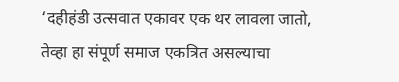‘दहीहंडी उत्सवात एकावर एक थर लावला जातो, तेव्हा हा संपूर्ण समाज एकत्रित असल्याचा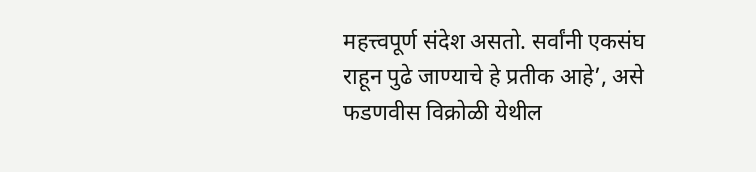महत्त्वपूर्ण संदेश असतो. सर्वांनी एकसंघ राहून पुढे जाण्याचे हे प्रतीक आहे’, असे फडणवीस विक्रोळी येथील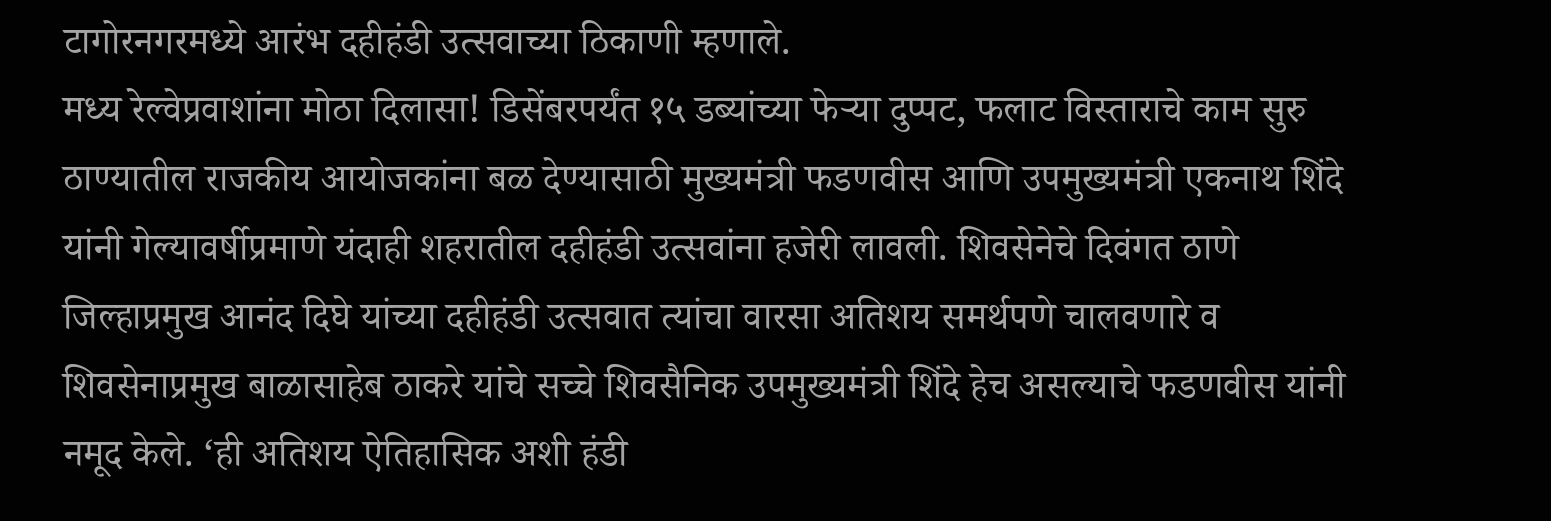टागोरनगरमध्ये आरंभ दहीहंडी उत्सवाच्या ठिकाणी म्हणाले.
मध्य रेल्वेप्रवाशांना मोठा दिलासा! डिसेंबरपर्यंत १५ डब्यांच्या फेऱ्या दुप्पट, फलाट विस्ताराचे काम सुरु
ठाण्यातील राजकीय आयोजकांना बळ देण्यासाठी मुख्यमंत्री फडणवीस आणि उपमुख्यमंत्री एकनाथ शिंदे यांनी गेल्यावर्षीप्रमाणे यंदाही शहरातील दहीहंडी उत्सवांना हजेरी लावली. शिवसेनेचे दिवंगत ठाणे जिल्हाप्रमुख आनंद दिघे यांच्या दहीहंडी उत्सवात त्यांचा वारसा अतिशय समर्थपणे चालवणारे व शिवसेनाप्रमुख बाळासाहेब ठाकरे यांचे सच्चे शिवसैनिक उपमुख्यमंत्री शिंदे हेच असल्याचे फडणवीस यांनी नमूद केले. ‘ही अतिशय ऐतिहासिक अशी हंडी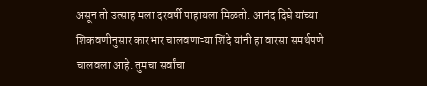असून तो उत्साह मला दरवर्षी पाहायला मिळतो. आनंद दिघे यांच्या शिकवणीनुसार कारभार चालवणाऱ्या शिंदे यांनी हा वारसा समर्थपणे चालवला आहे. तुमचा सर्वांचा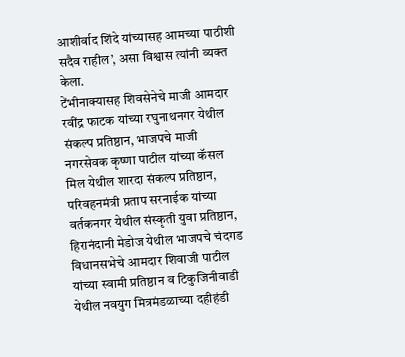आशीर्वाद शिंदे यांच्यासह आमच्या पाठीशी सदैव राहील’, असा विश्वास त्यांनी व्यक्त केला.
टेंभीनाक्यासह शिवसेनेचे माजी आमदार रवींद्र फाटक यांच्या रघुनाथनगर येथील संकल्प प्रतिष्ठान, भाजपचे माजी नगरसेवक कृष्णा पाटील यांच्या कॅसल मिल येथील शारदा संकल्प प्रतिष्ठान, परिवहनमंत्री प्रताप सरनाईक यांच्या वर्तकनगर येथील संस्कृती युवा प्रतिष्ठान, हिरानंदानी मेडोज येथील भाजपचे चंदगड विधानसभेचे आमदार शिवाजी पाटील यांच्या स्वामी प्रतिष्ठान व टिकुजिनीवाडी येथील नवयुग मित्रमंडळाच्या दहीहंडी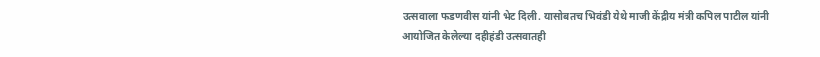उत्सवाला फडणवीस यांनी भेट दिली. यासोबतच भिवंडी येथे माजी केंद्रीय मंत्री कपिल पाटील यांनी आयोजित केलेल्या दहीहंडी उत्सवातही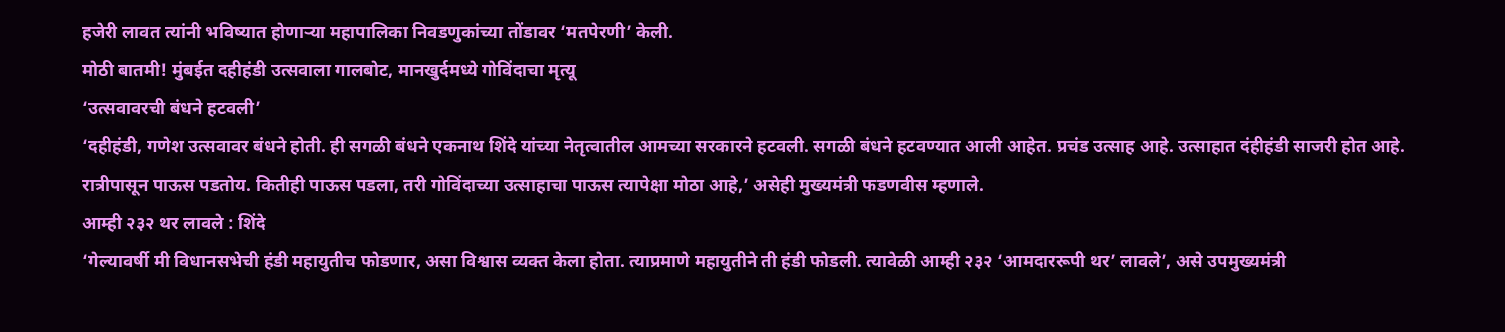हजेरी लावत त्यांनी भविष्यात होणाऱ्या महापालिका निवडणुकांच्या तोंडावर ‘मतपेरणी’ केली.
मोठी बातमी! मुंबईत दहीहंडी उत्सवाला गालबोट, मानखुर्दमध्ये गोविंदाचा मृत्यू
‘उत्सवावरची बंधने हटवली’
‘दहीहंडी, गणेश उत्सवावर बंधने होती. ही सगळी बंधने एकनाथ शिंदे यांच्या नेतृत्वातील आमच्या सरकारने हटवली. सगळी बंधने हटवण्यात आली आहेत. प्रचंड उत्साह आहे. उत्साहात दंहीहंडी साजरी होत आहे. रात्रीपासून पाऊस पडतोय. कितीही पाऊस पडला, तरी गोविंदाच्या उत्साहाचा पाऊस त्यापेक्षा मोठा आहे,’ असेही मुख्यमंत्री फडणवीस म्हणाले.
आम्ही २३२ थर लावले : शिंदे
‘गेल्यावर्षी मी विधानसभेची हंडी महायुतीच फोडणार, असा विश्वास व्यक्त केला होता. त्याप्रमाणे महायुतीने ती हंडी फोडली. त्यावेळी आम्ही २३२ ‘आमदाररूपी थर’ लावले’, असे उपमुख्यमंत्री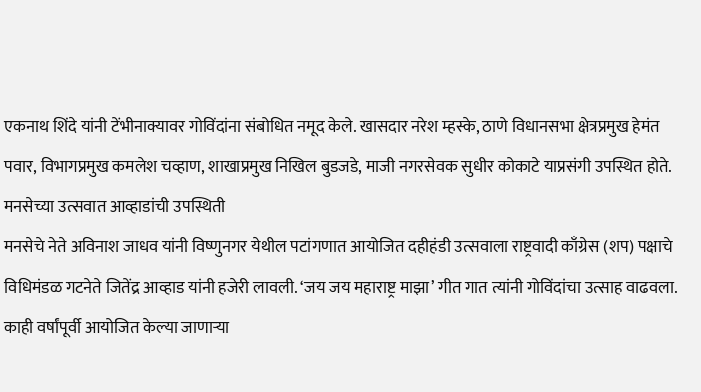एकनाथ शिंदे यांनी टेंभीनाक्यावर गोविंदांना संबोधित नमूद केले. खासदार नरेश म्हस्के, ठाणे विधानसभा क्षेत्रप्रमुख हेमंत पवार, विभागप्रमुख कमलेश चव्हाण, शाखाप्रमुख निखिल बुडजडे, माजी नगरसेवक सुधीर कोकाटे याप्रसंगी उपस्थित होते.
मनसेच्या उत्सवात आव्हाडांची उपस्थिती
मनसेचे नेते अविनाश जाधव यांनी विष्णुनगर येथील पटांगणात आयोजित दहीहंडी उत्सवाला राष्ट्रवादी काँग्रेस (शप) पक्षाचे विधिमंडळ गटनेते जितेंद्र आव्हाड यांनी हजेरी लावली. ‘जय जय महाराष्ट्र माझा’ गीत गात त्यांनी गोविंदांचा उत्साह वाढवला. काही वर्षांपूर्वी आयोजित केल्या जाणाऱ्या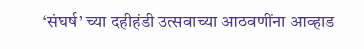‘संघर्ष’ च्या दहीहंडी उत्सवाच्या आठवणींना आव्हाड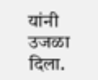यांनी उजळा दिला.